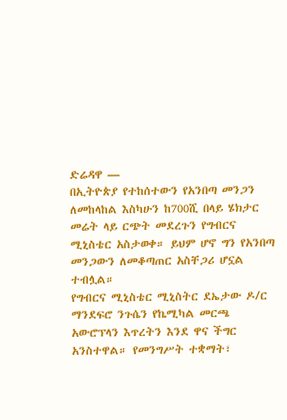ድሬዳዋ —
በኢትዮጵያ የተከሰተውን የአንበጣ መንጋን ለመከላከል እስካሁን ከ700ሺ በላይ ሄክታር መሬት ላይ ርጭት መደረጉን የግብርና ሚኒስቴር አስታወቀ። ይህም ሆኖ ግን የአንበጣ መንጋውን ለመቆጣጠር አስቸጋሪ ሆኗል ተብሏል።
የግብርና ሚኒስቴር ሚኒስትር ደኤታው ዶ/ር ማንደፍሮ ንጉሴን የኬሚካል መርጫ አውሮፕላን እጥረትን እንደ ዋና ችግር አንስተዋል። የመንግሥት ተቋማት፣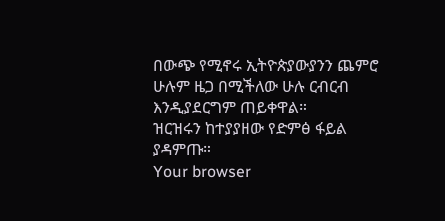በውጭ የሚኖሩ ኢትዮጵያውያንን ጨምሮ ሁሉም ዜጋ በሚችለው ሁሉ ርብርብ እንዲያደርግም ጠይቀዋል።
ዝርዝሩን ከተያያዘው የድምፅ ፋይል ያዳምጡ።
Your browser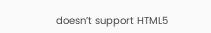doesn’t support HTML5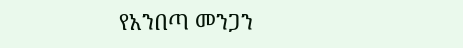የአንበጣ መንጋን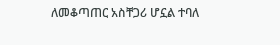ለመቆጣጠር አስቸጋሪ ሆኗል ተባለ